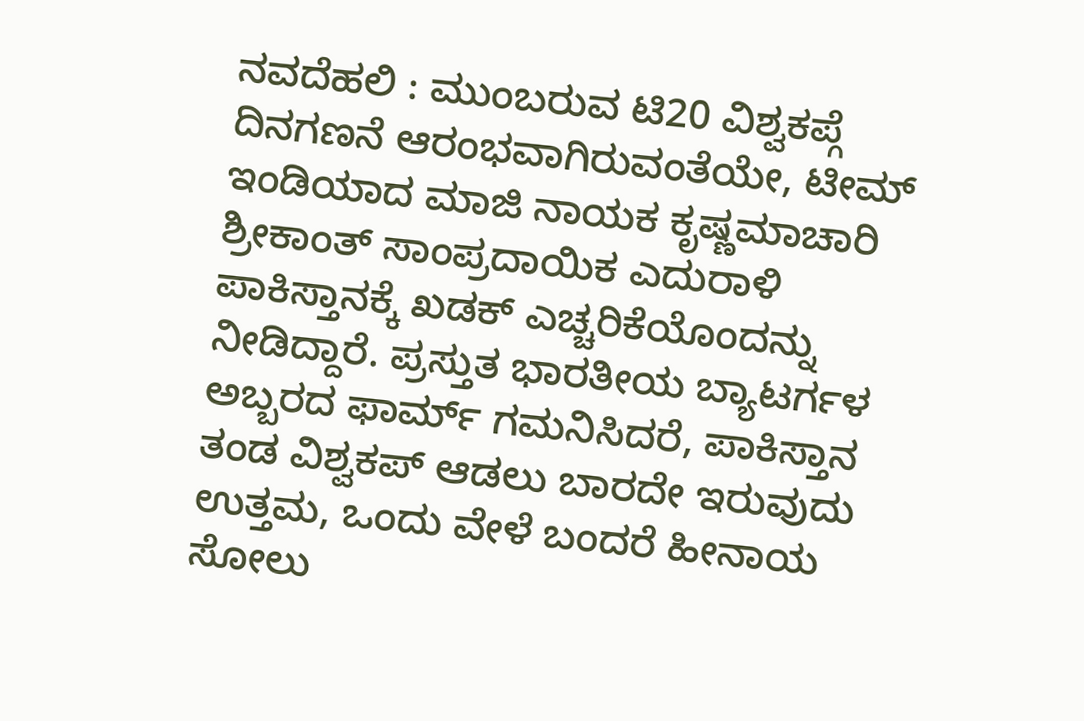ನವದೆಹಲಿ : ಮುಂಬರುವ ಟಿ20 ವಿಶ್ವಕಪ್ಗೆ ದಿನಗಣನೆ ಆರಂಭವಾಗಿರುವಂತೆಯೇ, ಟೀಮ್ ಇಂಡಿಯಾದ ಮಾಜಿ ನಾಯಕ ಕೃಷ್ಣಮಾಚಾರಿ ಶ್ರೀಕಾಂತ್ ಸಾಂಪ್ರದಾಯಿಕ ಎದುರಾಳಿ ಪಾಕಿಸ್ತಾನಕ್ಕೆ ಖಡಕ್ ಎಚ್ಚರಿಕೆಯೊಂದನ್ನು ನೀಡಿದ್ದಾರೆ. ಪ್ರಸ್ತುತ ಭಾರತೀಯ ಬ್ಯಾಟರ್ಗಳ ಅಬ್ಬರದ ಫಾರ್ಮ್ ಗಮನಿಸಿದರೆ, ಪಾಕಿಸ್ತಾನ ತಂಡ ವಿಶ್ವಕಪ್ ಆಡಲು ಬಾರದೇ ಇರುವುದು ಉತ್ತಮ, ಒಂದು ವೇಳೆ ಬಂದರೆ ಹೀನಾಯ ಸೋಲು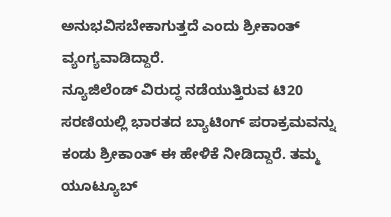ಅನುಭವಿಸಬೇಕಾಗುತ್ತದೆ ಎಂದು ಶ್ರೀಕಾಂತ್ ವ್ಯಂಗ್ಯವಾಡಿದ್ದಾರೆ.
ನ್ಯೂಜಿಲೆಂಡ್ ವಿರುದ್ಧ ನಡೆಯುತ್ತಿರುವ ಟಿ20 ಸರಣಿಯಲ್ಲಿ ಭಾರತದ ಬ್ಯಾಟಿಂಗ್ ಪರಾಕ್ರಮವನ್ನು ಕಂಡು ಶ್ರೀಕಾಂತ್ ಈ ಹೇಳಿಕೆ ನೀಡಿದ್ದಾರೆ. ತಮ್ಮ ಯೂಟ್ಯೂಬ್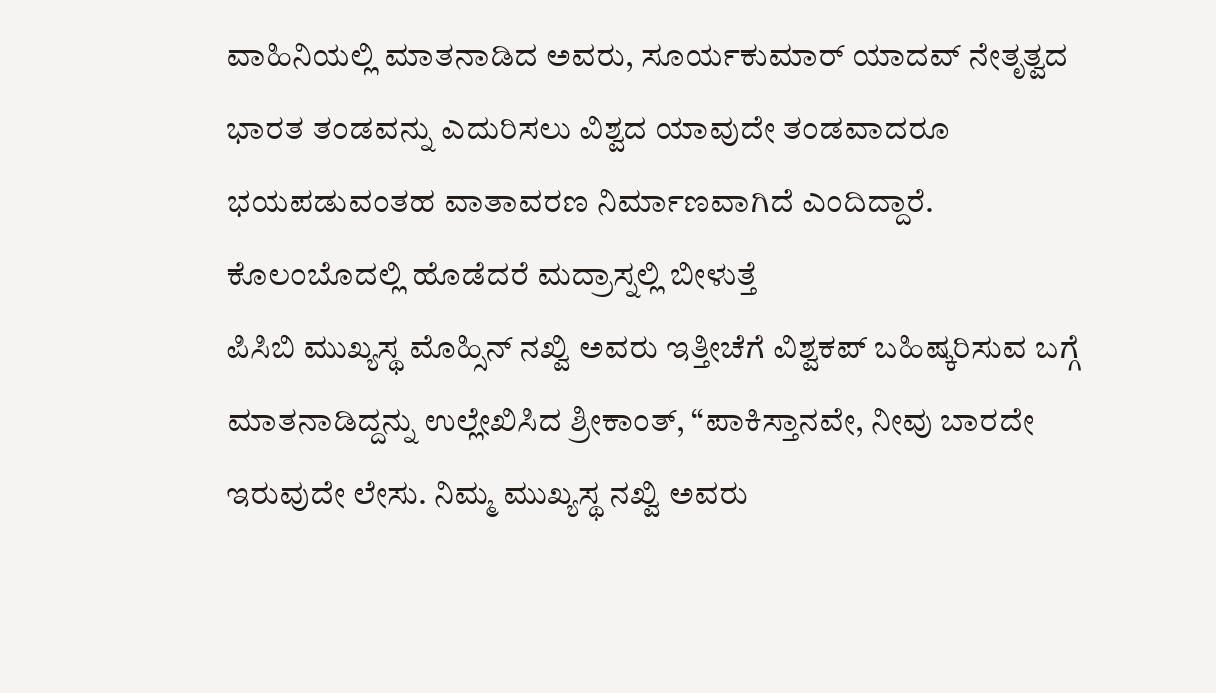ವಾಹಿನಿಯಲ್ಲಿ ಮಾತನಾಡಿದ ಅವರು, ಸೂರ್ಯಕುಮಾರ್ ಯಾದವ್ ನೇತೃತ್ವದ ಭಾರತ ತಂಡವನ್ನು ಎದುರಿಸಲು ವಿಶ್ವದ ಯಾವುದೇ ತಂಡವಾದರೂ ಭಯಪಡುವಂತಹ ವಾತಾವರಣ ನಿರ್ಮಾಣವಾಗಿದೆ ಎಂದಿದ್ದಾರೆ.
ಕೊಲಂಬೊದಲ್ಲಿ ಹೊಡೆದರೆ ಮದ್ರಾಸ್ನಲ್ಲಿ ಬೀಳುತ್ತೆ
ಪಿಸಿಬಿ ಮುಖ್ಯಸ್ಥ ಮೊಹ್ಸಿನ್ ನಖ್ವಿ ಅವರು ಇತ್ತೀಚೆಗೆ ವಿಶ್ವಕಪ್ ಬಹಿಷ್ಕರಿಸುವ ಬಗ್ಗೆ ಮಾತನಾಡಿದ್ದನ್ನು ಉಲ್ಲೇಖಿಸಿದ ಶ್ರೀಕಾಂತ್, “ಪಾಕಿಸ್ತಾನವೇ, ನೀವು ಬಾರದೇ ಇರುವುದೇ ಲೇಸು. ನಿಮ್ಮ ಮುಖ್ಯಸ್ಥ ನಖ್ವಿ ಅವರು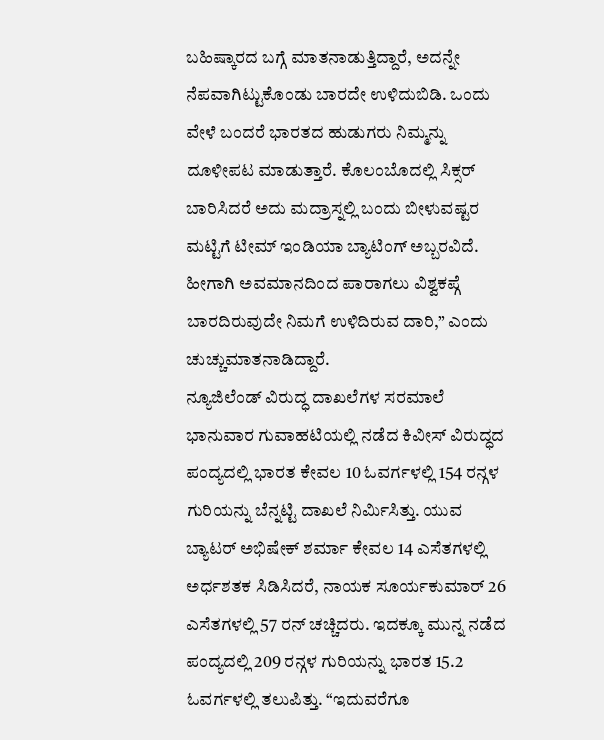ಬಹಿಷ್ಕಾರದ ಬಗ್ಗೆ ಮಾತನಾಡುತ್ತಿದ್ದಾರೆ, ಅದನ್ನೇ ನೆಪವಾಗಿಟ್ಟುಕೊಂಡು ಬಾರದೇ ಉಳಿದುಬಿಡಿ. ಒಂದು ವೇಳೆ ಬಂದರೆ ಭಾರತದ ಹುಡುಗರು ನಿಮ್ಮನ್ನು ದೂಳೀಪಟ ಮಾಡುತ್ತಾರೆ. ಕೊಲಂಬೊದಲ್ಲಿ ಸಿಕ್ಸರ್ ಬಾರಿಸಿದರೆ ಅದು ಮದ್ರಾಸ್ನಲ್ಲಿ ಬಂದು ಬೀಳುವಷ್ಟರ ಮಟ್ಟಿಗೆ ಟೀಮ್ ಇಂಡಿಯಾ ಬ್ಯಾಟಿಂಗ್ ಅಬ್ಬರವಿದೆ. ಹೀಗಾಗಿ ಅವಮಾನದಿಂದ ಪಾರಾಗಲು ವಿಶ್ವಕಪ್ಗೆ ಬಾರದಿರುವುದೇ ನಿಮಗೆ ಉಳಿದಿರುವ ದಾರಿ,” ಎಂದು ಚುಚ್ಚುಮಾತನಾಡಿದ್ದಾರೆ.
ನ್ಯೂಜಿಲೆಂಡ್ ವಿರುದ್ಧ ದಾಖಲೆಗಳ ಸರಮಾಲೆ
ಭಾನುವಾರ ಗುವಾಹಟಿಯಲ್ಲಿ ನಡೆದ ಕಿವೀಸ್ ವಿರುದ್ಧದ ಪಂದ್ಯದಲ್ಲಿ ಭಾರತ ಕೇವಲ 10 ಓವರ್ಗಳಲ್ಲಿ 154 ರನ್ಗಳ ಗುರಿಯನ್ನು ಬೆನ್ನಟ್ಟಿ ದಾಖಲೆ ನಿರ್ಮಿಸಿತ್ತು. ಯುವ ಬ್ಯಾಟರ್ ಅಭಿಷೇಕ್ ಶರ್ಮಾ ಕೇವಲ 14 ಎಸೆತಗಳಲ್ಲಿ ಅರ್ಧಶತಕ ಸಿಡಿಸಿದರೆ, ನಾಯಕ ಸೂರ್ಯಕುಮಾರ್ 26 ಎಸೆತಗಳಲ್ಲಿ 57 ರನ್ ಚಚ್ಚಿದರು. ಇದಕ್ಕೂ ಮುನ್ನ ನಡೆದ ಪಂದ್ಯದಲ್ಲಿ 209 ರನ್ಗಳ ಗುರಿಯನ್ನು ಭಾರತ 15.2 ಓವರ್ಗಳಲ್ಲಿ ತಲುಪಿತ್ತು. “ಇದುವರೆಗೂ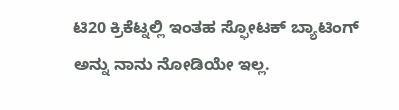ಟಿ20 ಕ್ರಿಕೆಟ್ನಲ್ಲಿ ಇಂತಹ ಸ್ಫೋಟಕ್ ಬ್ಯಾಟಿಂಗ್ ಅನ್ನು ನಾನು ನೋಡಿಯೇ ಇಲ್ಲ.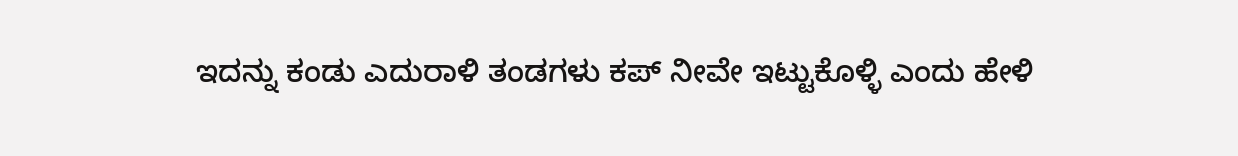ಇದನ್ನು ಕಂಡು ಎದುರಾಳಿ ತಂಡಗಳು ಕಪ್ ನೀವೇ ಇಟ್ಟುಕೊಳ್ಳಿ ಎಂದು ಹೇಳಿ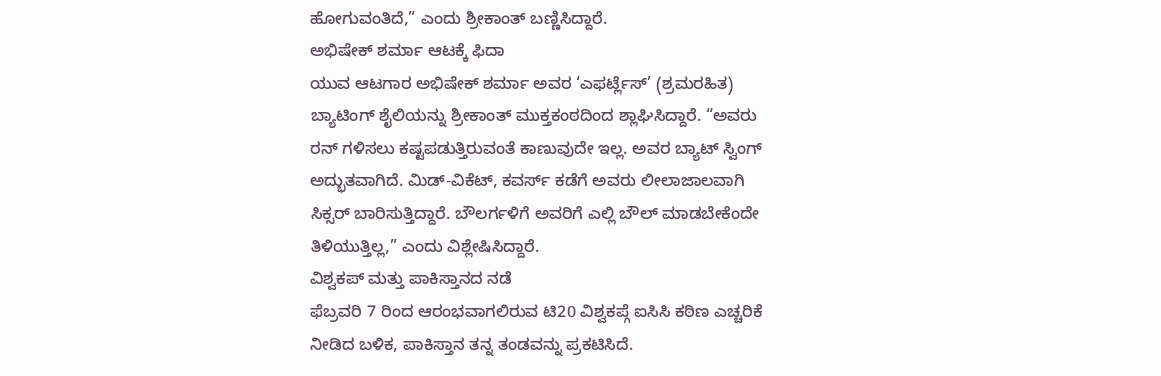ಹೋಗುವಂತಿದೆ,” ಎಂದು ಶ್ರೀಕಾಂತ್ ಬಣ್ಣಿಸಿದ್ದಾರೆ.
ಅಭಿಷೇಕ್ ಶರ್ಮಾ ಆಟಕ್ಕೆ ಫಿದಾ
ಯುವ ಆಟಗಾರ ಅಭಿಷೇಕ್ ಶರ್ಮಾ ಅವರ ‘ಎಫರ್ಟ್ಲೆಸ್’ (ಶ್ರಮರಹಿತ) ಬ್ಯಾಟಿಂಗ್ ಶೈಲಿಯನ್ನು ಶ್ರೀಕಾಂತ್ ಮುಕ್ತಕಂಠದಿಂದ ಶ್ಲಾಘಿಸಿದ್ದಾರೆ. “ಅವರು ರನ್ ಗಳಿಸಲು ಕಷ್ಟಪಡುತ್ತಿರುವಂತೆ ಕಾಣುವುದೇ ಇಲ್ಲ. ಅವರ ಬ್ಯಾಟ್ ಸ್ವಿಂಗ್ ಅದ್ಭುತವಾಗಿದೆ. ಮಿಡ್-ವಿಕೆಟ್, ಕವರ್ಸ್ ಕಡೆಗೆ ಅವರು ಲೀಲಾಜಾಲವಾಗಿ ಸಿಕ್ಸರ್ ಬಾರಿಸುತ್ತಿದ್ದಾರೆ. ಬೌಲರ್ಗಳಿಗೆ ಅವರಿಗೆ ಎಲ್ಲಿ ಬೌಲ್ ಮಾಡಬೇಕೆಂದೇ ತಿಳಿಯುತ್ತಿಲ್ಲ,” ಎಂದು ವಿಶ್ಲೇಷಿಸಿದ್ದಾರೆ.
ವಿಶ್ವಕಪ್ ಮತ್ತು ಪಾಕಿಸ್ತಾನದ ನಡೆ
ಫೆಬ್ರವರಿ 7 ರಿಂದ ಆರಂಭವಾಗಲಿರುವ ಟಿ20 ವಿಶ್ವಕಪ್ಗೆ ಐಸಿಸಿ ಕಠಿಣ ಎಚ್ಚರಿಕೆ ನೀಡಿದ ಬಳಿಕ, ಪಾಕಿಸ್ತಾನ ತನ್ನ ತಂಡವನ್ನು ಪ್ರಕಟಿಸಿದೆ.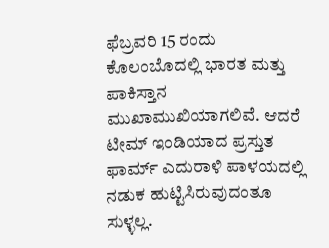ಫೆಬ್ರವರಿ 15 ರಂದು ಕೊಲಂಬೊದಲ್ಲಿ ಭಾರತ ಮತ್ತು ಪಾಕಿಸ್ತಾನ ಮುಖಾಮುಖಿಯಾಗಲಿವೆ. ಆದರೆ ಟೀಮ್ ಇಂಡಿಯಾದ ಪ್ರಸ್ತುತ ಫಾರ್ಮ್ ಎದುರಾಳಿ ಪಾಳಯದಲ್ಲಿ ನಡುಕ ಹುಟ್ಟಿಸಿರುವುದಂತೂ ಸುಳ್ಳಲ್ಲ.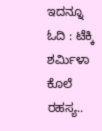ಇದನ್ನೂ ಓದಿ : ಟೆಕ್ಕಿ ಶರ್ಮಿಳಾ ಕೊಲೆ ರಹಸ್ಯ..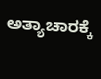ಅತ್ಯಾಚಾರಕ್ಕೆ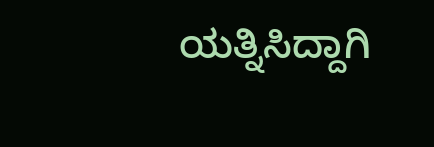ಯತ್ನಿಸಿದ್ದಾಗಿ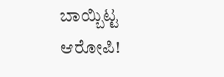ಬಾಯ್ಬಿಟ್ಟ ಆರೋಪಿ!